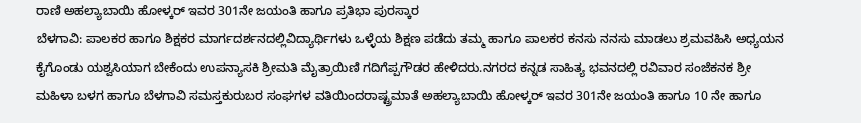ರಾಣಿ ಅಹಲ್ಯಾಬಾಯಿ ಹೋಳ್ಕರ್ ಇವರ 301ನೇ ಜಯಂತಿ ಹಾಗೂ ಪ್ರತಿಭಾ ಪುರಸ್ಕಾರ
ಬೆಳಗಾವಿ: ಪಾಲಕರ ಹಾಗೂ ಶಿಕ್ಷಕರ ಮಾರ್ಗದರ್ಶನದಲ್ಲಿವಿದ್ಯಾರ್ಥಿಗಳು ಒಳ್ಳೆಯ ಶಿಕ್ಷಣ ಪಡೆದು ತಮ್ಮ ಹಾಗೂ ಪಾಲಕರ ಕನಸು ನನಸು ಮಾಡಲು ಶ್ರಮವಹಿಸಿ ಅಧ್ಯಯನ ಕೈಗೊಂಡು ಯಶ್ವಸಿಯಾಗ ಬೇಕೆಂದು ಉಪನ್ಯಾಸಕಿ ಶ್ರೀಮತಿ ಮೈತ್ರಾಯಿಣಿ ಗದಿಗೆಪ್ಪಗೌಡರ ಹೇಳಿದರು.ನಗರದ ಕನ್ನಡ ಸಾಹಿತ್ಯ ಭವನದಲ್ಲಿ ರವಿವಾರ ಸಂಜೆಕನಕ ಶ್ರೀ ಮಹಿಳಾ ಬಳಗ ಹಾಗೂ ಬೆಳಗಾವಿ ಸಮಸ್ತಕುರುಬರ ಸಂಘಗಳ ವತಿಯಿಂದರಾಷ್ಟ್ರಮಾತೆ ಅಹಲ್ಯಾಬಾಯಿ ಹೋಳ್ಕರ್ ಇವರ 301ನೇ ಜಯಂತಿ ಹಾಗೂ 10 ನೇ ಹಾಗೂ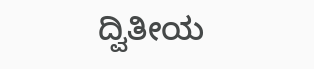ದ್ವಿತೀಯ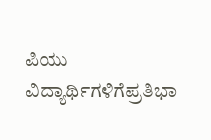ಪಿಯು ವಿದ್ಯಾರ್ಥಿಗಳಿಗೆಪ್ರತಿಭಾ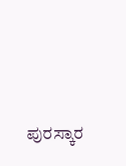ಪುರಸ್ಕಾರ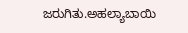ಜರುಗಿತು.ಅಹಲ್ಯಾಬಾಯಿ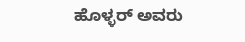ಹೊಳ್ಳರ್ ಅವರು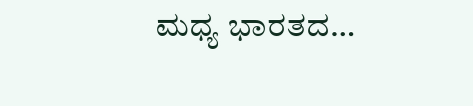ಮಧ್ಯ ಭಾರತದ…